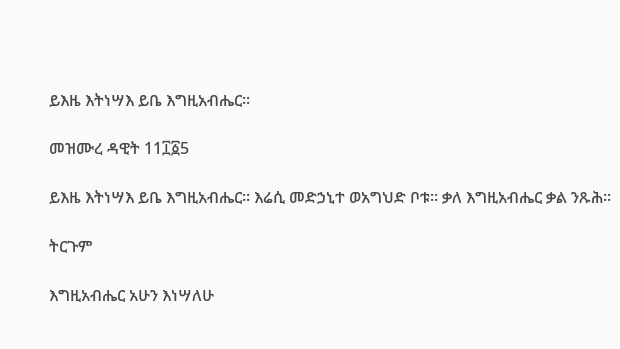ይእዜ እትነሣእ ይቤ እግዚአብሔር።

መዝሙረ ዳዊት 11፲፩5

ይእዜ እትነሣእ ይቤ እግዚአብሔር። እሬሲ መድኃኒተ ወአግህድ ቦቱ። ቃለ እግዚአብሔር ቃል ንጹሕ።

ትርጉም

እግዚአብሔር አሁን እነሣለሁ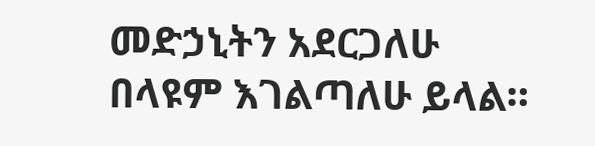መድኃኒትን አደርጋለሁ በላዩም እገልጣለሁ ይላል።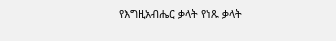የእግዚአብሔር ቃላት የነጹ ቃላት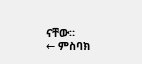ናቸው።
← ምስባክ